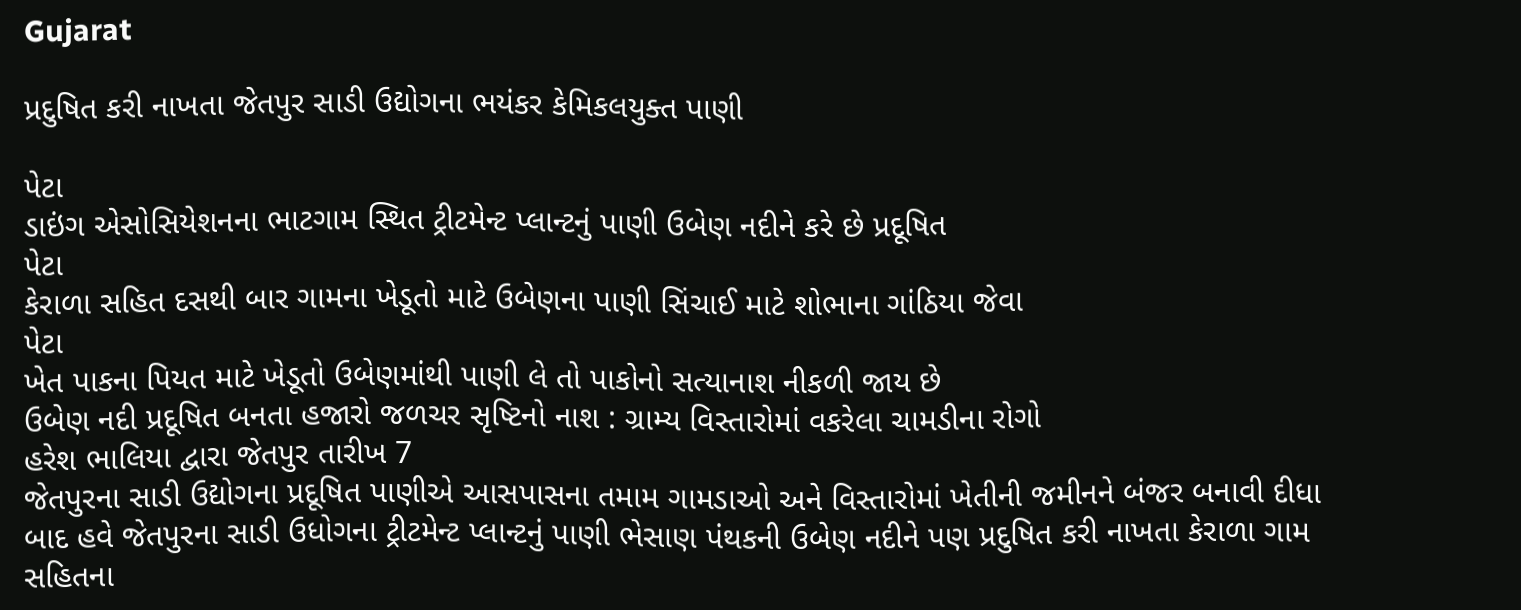Gujarat

પ્રદુષિત કરી નાખતા જેતપુર સાડી ઉદ્યોગના ભયંકર કેમિકલયુક્ત પાણી

પેટા
ડાઇંગ એસોસિયેશનના ભાટગામ સ્થિત ટ્રીટમેન્ટ પ્લાન્ટનું પાણી ઉબેણ નદીને કરે છે પ્રદૂષિત
પેટા
કેરાળા સહિત દસથી બાર ગામના ખેડૂતો માટે ઉબેણના પાણી સિંચાઈ માટે શોભાના ગાંઠિયા જેવા
પેટા
ખેત પાકના પિયત માટે ખેડૂતો ઉબેણમાંથી પાણી લે તો પાકોનો સત્યાનાશ નીકળી જાય છે
ઉબેણ નદી પ્રદૂષિત બનતા હજારો જળચર સૃષ્ટિનો નાશ : ગ્રામ્ય વિસ્તારોમાં વકરેલા ચામડીના રોગો
હરેશ ભાલિયા દ્વારા જેતપુર તારીખ 7
જેતપુરના સાડી ઉદ્યોગના પ્રદૂષિત પાણીએ આસપાસના તમામ ગામડાઓ અને વિસ્તારોમાં ખેતીની જમીનને બંજર બનાવી દીધા બાદ હવે જેતપુરના સાડી ઉધોગના ટ્રીટમેન્ટ પ્લાન્ટનું પાણી ભેસાણ પંથકની ઉબેણ નદીને પણ પ્રદુષિત કરી નાખતા કેરાળા ગામ સહિતના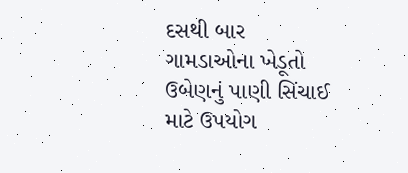દસથી બાર ગામડાઓના ખેડૂતો ઉબેણનું પાણી સિંચાઈ માટે ઉપયોગ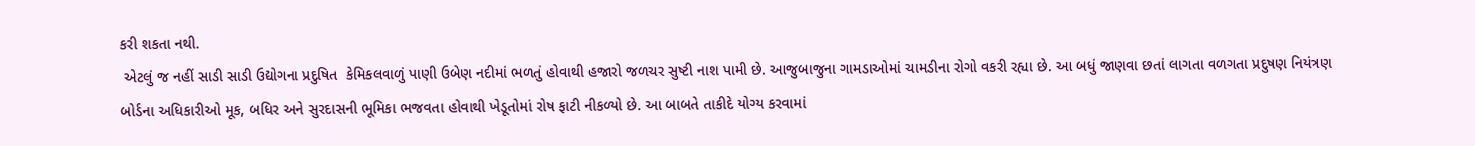કરી શકતા નથી.
 એટલું જ નહીં સાડી સાડી ઉદ્યોગના પ્રદુષિત  કેમિકલવાળું પાણી ઉબેણ નદીમાં ભળતું હોવાથી હજારો જળચર સુષ્ટી નાશ પામી છે. આજુબાજુના ગામડાઓમાં ચામડીના રોગો વકરી રહ્યા છે. આ બધું જાણવા છતાં લાગતા વળગતા પ્રદુષણ નિયંત્રણ બોર્ડના અધિકારીઓ મૂક, બધિર અને સુરદાસની ભૂમિકા ભજવતા હોવાથી ખેડૂતોમાં રોષ ફાટી નીકળ્યો છે. આ બાબતે તાકીદે યોગ્ય કરવામાં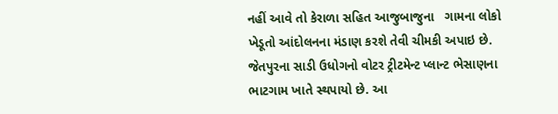નહીં આવે તો કેરાળા સહિત આજુબાજુના   ગામના લોકો ખેડૂતો આંદોલનના મંડાણ કરશે તેવી ચીમકી અપાઇ છે.
જેતપુરના સાડી ઉધોગનો વોટર ટ્રીટમેન્ટ પ્લાન્ટ ભેસાણના ભાટગામ ખાતે સ્થપાયો છે. આ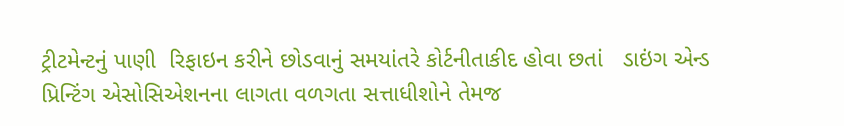ટ્રીટમેન્ટનું પાણી  રિફાઇન કરીને છોડવાનું સમયાંતરે કોર્ટનીતાકીદ હોવા છતાં   ડાઇંગ એન્ડ પ્રિન્ટિંગ એસોસિએશનના લાગતા વળગતા સત્તાધીશોને તેમજ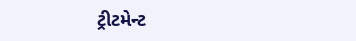ટ્રીટમેન્ટ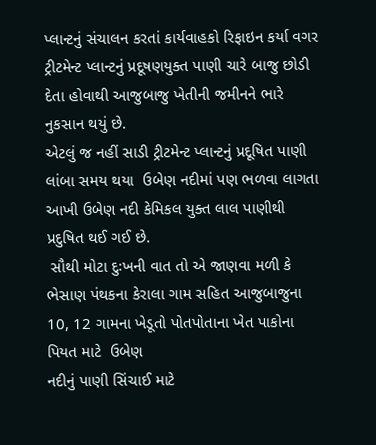પ્લાન્ટનું સંચાલન કરતાં કાર્યવાહકો રિફાઇન કર્યા વગર ટ્રીટમેન્ટ પ્લાન્ટનું પ્રદૂષણયુક્ત પાણી ચારે બાજુ છોડી દેતા હોવાથી આજુબાજુ ખેતીની જમીનને ભારે નુકસાન થયું છે.
એટલું જ નહીં સાડી ટ્રીટમેન્ટ પ્લાન્ટનું પ્રદૂષિત પાણી લાંબા સમય થયા  ઉબેણ નદીમાં પણ ભળવા લાગતા  આખી ઉબેણ નદી કેમિકલ યુક્ત લાલ પાણીથી પ્રદુષિત થઈ ગઈ છે.
 સૌથી મોટા દુઃખની વાત તો એ જાણવા મળી કે ભેસાણ પંથકના કેરાલા ગામ સહિત આજુબાજુના  10, 12 ગામના ખેડૂતો પોતપોતાના ખેત પાકોના પિયત માટે  ઉબેણ
નદીનું પાણી સિંચાઈ માટે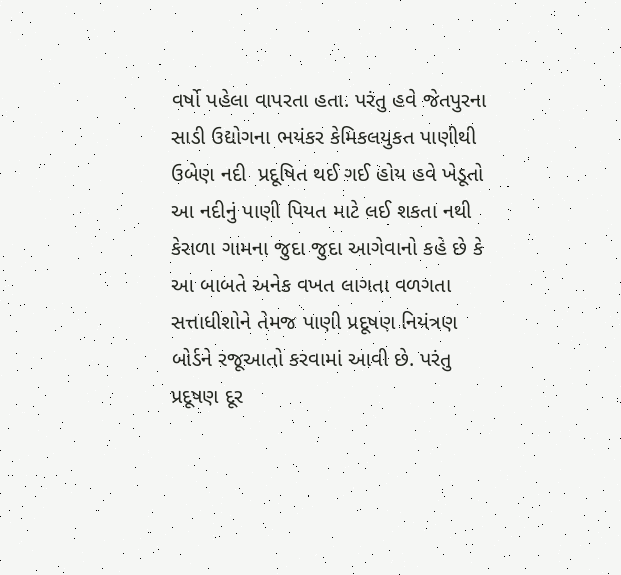વર્ષો પહેલા વાપરતા હતા. પરંતુ હવે જેતપુરના સાડી ઉદ્યોગના ભયંકર કેમિકલયુકત પાણીથી ઉબેણ નદી  પ્રદૂષિત થઈ ગઈ હોય હવે ખેડૂતો આ નદીનું પાણી પિયત માટે લઈ શકતા નથી
કેરાળા ગામના જુદા જુદા આગેવાનો કહે છે કે આ બાબતે અનેક વખત લાગતા વળગતા સત્તાધીશોને તેમજ પાણી પ્રદૂષણ નિયંત્રણ બોર્ડને રજૂઆતો કરવામાં આવી છે. પરંતુ પ્રદૂષણ દૂર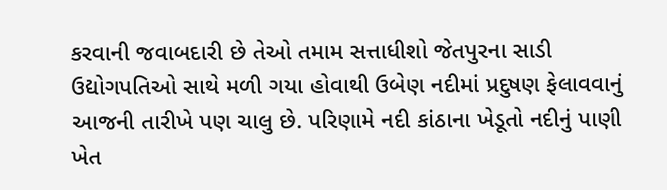કરવાની જવાબદારી છે તેઓ તમામ સત્તાધીશો જેતપુરના સાડી ઉદ્યોગપતિઓ સાથે મળી ગયા હોવાથી ઉબેણ નદીમાં પ્રદુષણ ફેલાવવાનું આજની તારીખે પણ ચાલુ છે. પરિણામે નદી કાંઠાના ખેડૂતો નદીનું પાણી ખેત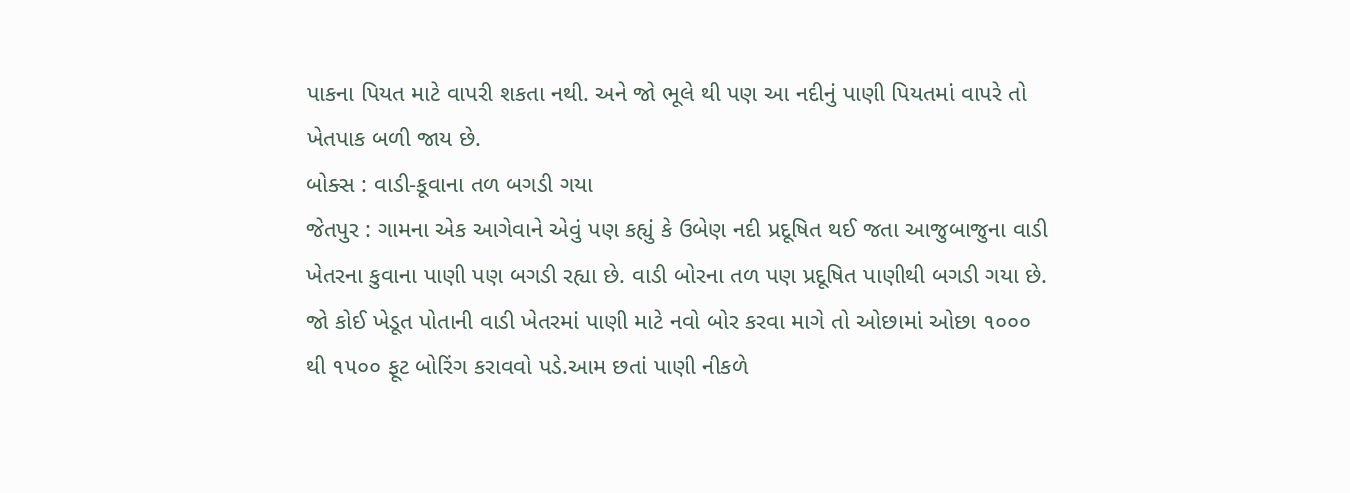પાકના પિયત માટે વાપરી શકતા નથી. અને જો ભૂલે થી પણ આ નદીનું પાણી પિયતમાં વાપરે તો ખેતપાક બળી જાય છે.
બોક્સ : વાડી-કૂવાના તળ બગડી ગયા
જેતપુર : ગામના એક આગેવાને એવું પણ કહ્યું કે ઉબેણ નદી પ્રદૂષિત થઈ જતા આજુબાજુના વાડી ખેતરના કુવાના પાણી પણ બગડી રહ્યા છે. વાડી બોરના તળ પણ પ્રદૂષિત પાણીથી બગડી ગયા છે. જો કોઈ ખેડૂત પોતાની વાડી ખેતરમાં પાણી માટે નવો બોર કરવા માગે તો ઓછામાં ઓછા ૧૦૦૦ થી ૧૫૦૦ ફૂટ બોરિંગ કરાવવો પડે.આમ છતાં પાણી નીકળે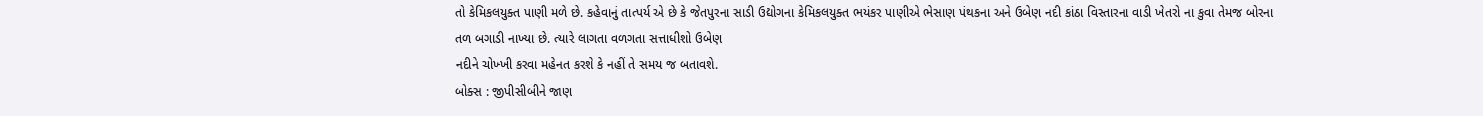તો કેમિકલયુક્ત પાણી મળે છે. કહેવાનું તાત્પર્ય એ છે કે જેતપુરના સાડી ઉદ્યોગના કેમિકલયુક્ત ભયંકર પાણીએ ભેસાણ પંથકના અને ઉબેણ નદી કાંઠા વિસ્તારના વાડી ખેતરો ના કુવા તેમજ બોરના તળ બગાડી નાખ્યા છે. ત્યારે લાગતા વળગતા સત્તાધીશો ઉબેણ
નદીને ચોખ્ખી કરવા મહેનત કરશે કે નહીં તે સમય જ બતાવશે.
બોક્સ : જીપીસીબીને જાણ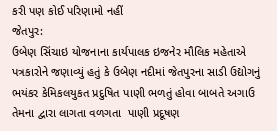કરી પણ કોઈ પરિણામો નહીં
જેતપુર:
ઉબેણ સિંચાઇ યોજનાના કાર્યપાલક ઇજનેર મૌલિક મહેતાએ પત્રકારોને જણાવ્યું હતું કે ઉબેણ નદીમાં જેતપુરના સાડી ઉદ્યોગનું ભયંકર કેમિકલયુકત પ્રદુષિત પાણી ભળતું હોવા બાબતે અગાઉ તેમના દ્વારા લાગતા વળગતા  પાણી પ્રદૂષણ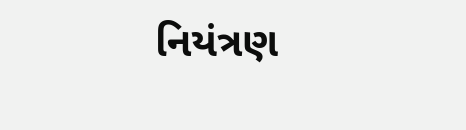નિયંત્રણ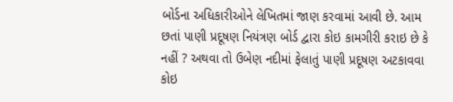બોર્ડના અધિકારીઓને લેખિતમાં જાણ કરવામાં આવી છે. આમ છતાં પાણી પ્રદૂષણ નિયંત્રણ બોર્ડ દ્વારા કોઇ કામગીરી કરાઇ છે કે નહીં ? અથવા તો ઉબેણ નદીમાં ફેલાતું પાણી પ્રદૂષણ અટકાવવા કોઇ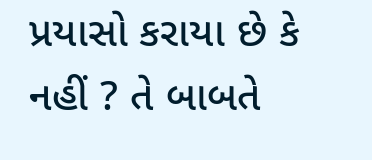પ્રયાસો કરાયા છે કે નહીં ? તે બાબતે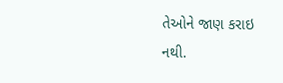તેઓને જાણ કરાઇ નથી.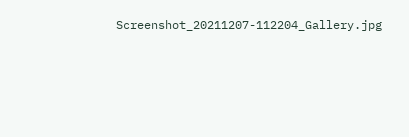Screenshot_20211207-112204_Gallery.jpg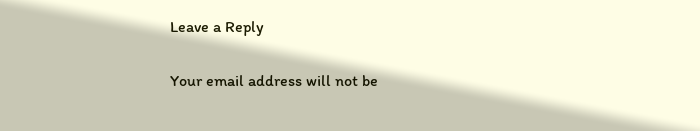Leave a Reply

Your email address will not be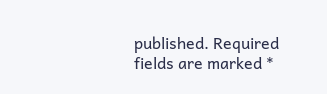published. Required fields are marked *